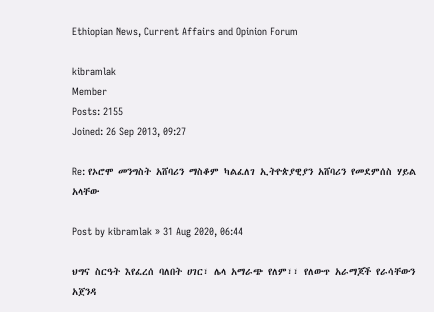Ethiopian News, Current Affairs and Opinion Forum

kibramlak
Member
Posts: 2155
Joined: 26 Sep 2013, 09:27

Re: የኦሮሞ መንግስት አሸባሪን ማስቆም ካልፈለገ ኢትዮጵያዊያን አሸባሪን የመደምሰስ ሃይል አላቸው

Post by kibramlak » 31 Aug 2020, 06:44

ህግና ስርዓት እየፈረሰ ባለበት ሀገር፣ ሌላ አማራጭ የለም፣፣ የለውጥ አራማጆች የራሳቸውን አጀንዳ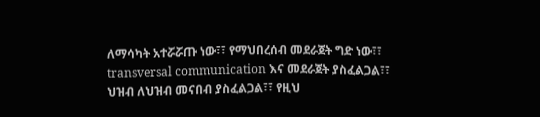ለማሳካት አተሯሯጡ ነው፣፣ የማህበረሰብ መደራጀት ግድ ነው፣፣ transversal communication እና መደራጀት ያስፈልጋል፣፣ ህዝብ ለህዝብ መናበብ ያስፈልጋል፣፣ የዚህ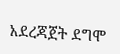አደረጃጀት ደግሞ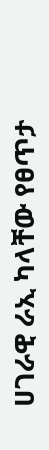ሀገራዊ ራኢ ካላቸው የፀጥታ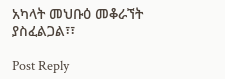አካላት መህቡዕ መቆራኘት ያስፈልጋል፣፣

Post Reply